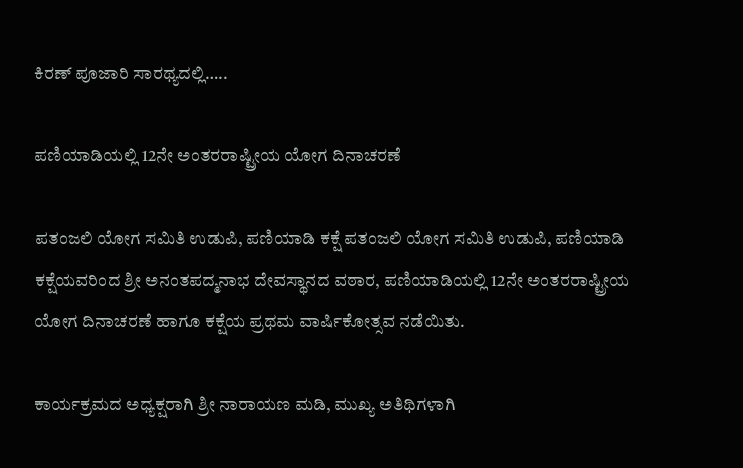ಕಿರಣ್ ಪೂಜಾರಿ ಸಾರಥ್ಯದಲ್ಲಿ…..

ಪಣಿಯಾಡಿಯಲ್ಲಿ 12ನೇ ಅಂತರರಾಷ್ಟ್ರೀಯ ಯೋಗ ದಿನಾಚರಣೆ

ಪತಂಜಲಿ ಯೋಗ ಸಮಿತಿ ಉಡುಪಿ, ಪಣಿಯಾಡಿ ಕಕ್ಷೆ ಪತಂಜಲಿ ಯೋಗ ಸಮಿತಿ ಉಡುಪಿ, ಪಣಿಯಾಡಿ ಕಕ್ಷೆಯವರಿಂದ ಶ್ರೀ ಅನಂತಪದ್ಮನಾಭ ದೇವಸ್ಥಾನದ ವಠಾರ, ಪಣಿಯಾಡಿಯಲ್ಲಿ 12ನೇ ಅಂತರರಾಷ್ಟ್ರೀಯ ಯೋಗ ದಿನಾಚರಣೆ ಹಾಗೂ ಕಕ್ಷೆಯ ಪ್ರಥಮ ವಾರ್ಷಿಕೋತ್ಸವ ನಡೆಯಿತು.

ಕಾರ್ಯಕ್ರಮದ ಅಧ್ಯಕ್ಷರಾಗಿ ಶ್ರೀ ನಾರಾಯಣ ಮಡಿ, ಮುಖ್ಯ ಅತಿಥಿಗಳಾಗಿ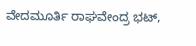ವೇದಮೂರ್ತಿ ರಾಘವೇಂದ್ರ ಭಟ್,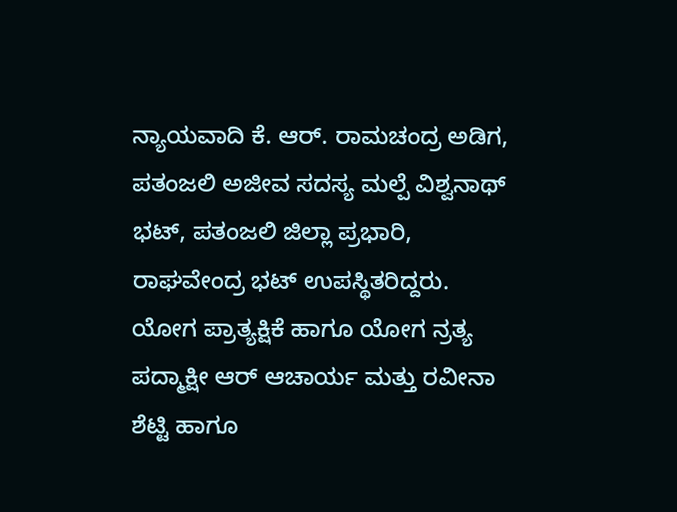ನ್ಯಾಯವಾದಿ ಕೆ. ಆರ್. ರಾಮಚಂದ್ರ ಅಡಿಗ, ಪತಂಜಲಿ ಅಜೀವ ಸದಸ್ಯ ಮಲ್ಪೆ ವಿಶ್ವನಾಥ್ ಭಟ್, ಪತಂಜಲಿ ಜಿಲ್ಲಾ ಪ್ರಭಾರಿ, ರಾಘವೇಂದ್ರ ಭಟ್ ಉಪಸ್ಥಿತರಿದ್ದರು. ಯೋಗ ಪ್ರಾತ್ಯಕ್ಷಿಕೆ ಹಾಗೂ ಯೋಗ ನ್ರತ್ಯ ಪದ್ಮಾಕ್ಷೀ ಆರ್ ಆಚಾರ್ಯ ಮತ್ತು ರವೀನಾ ಶೆಟ್ಟಿ ಹಾಗೂ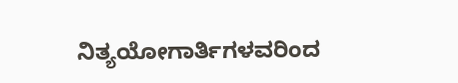ನಿತ್ಯಯೋಗಾರ್ತಿಗಳವರಿಂದ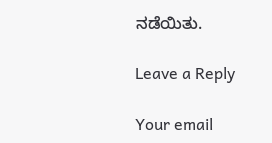ನಡೆಯಿತು.

Leave a Reply

Your email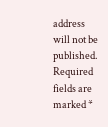address will not be published. Required fields are marked *